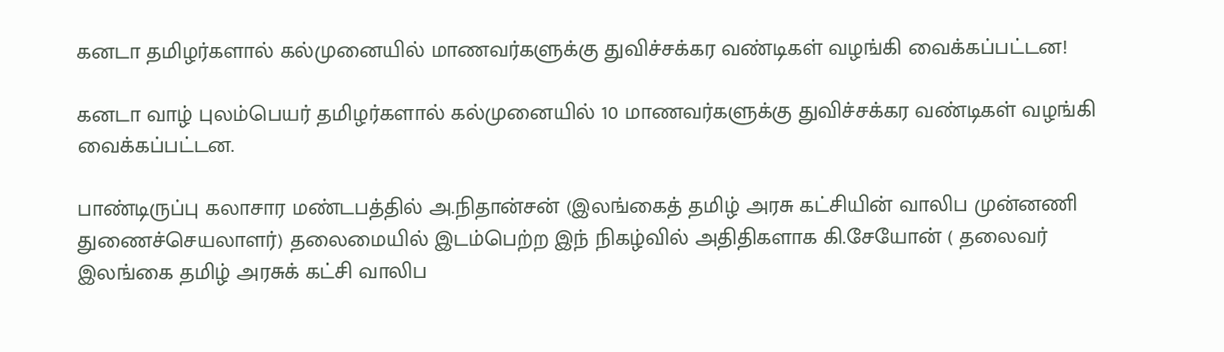கனடா தமிழர்களால் கல்முனையில் மாணவர்களுக்கு துவிச்சக்கர வண்டிகள் வழங்கி வைக்கப்பட்டன!

கனடா வாழ் புலம்பெயர் தமிழர்களால் கல்முனையில் 10 மாணவர்களுக்கு துவிச்சக்கர வண்டிகள் வழங்கி வைக்கப்பட்டன.

பாண்டிருப்பு கலாசார மண்டபத்தில் அ.நிதான்சன் (இலங்கைத் தமிழ் அரசு கட்சியின் வாலிப முன்னணி துணைச்செயலாளர்) தலைமையில் இடம்பெற்ற இந் நிகழ்வில் அதிதிகளாக கி.சேயோன் ( தலைவர் இலங்கை தமிழ் அரசுக் கட்சி வாலிப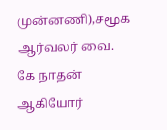முன்னணி),சமூக ஆர்வலர் வை. கே நாதன் ஆகியோர்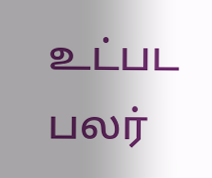உட்பட பலர்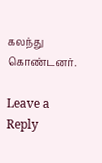கலந்து கொண்டனர்.

Leave a Reply